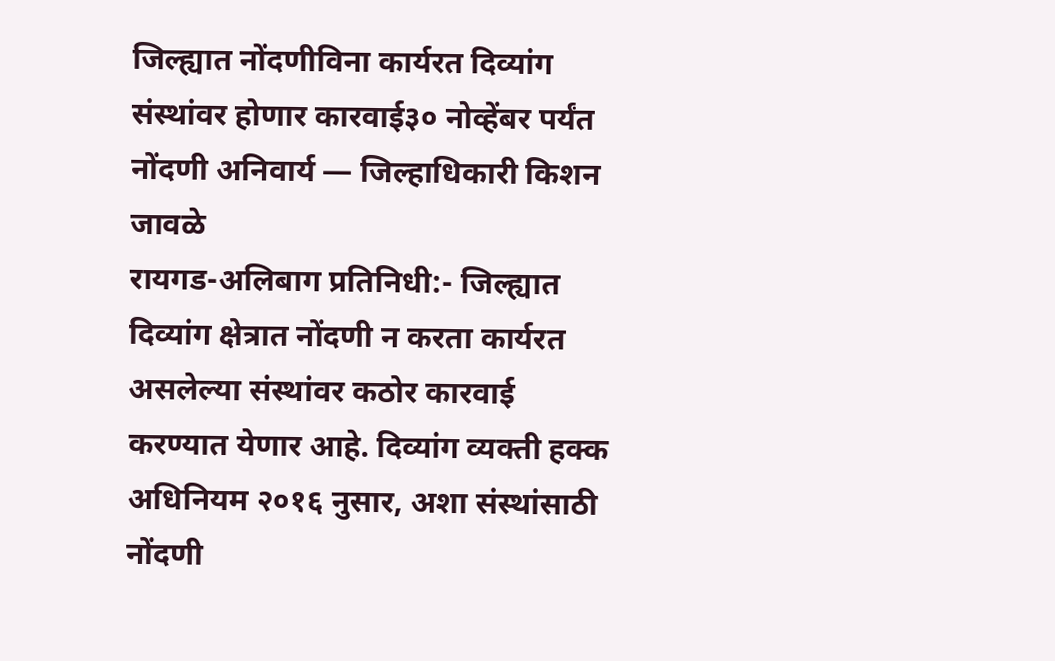जिल्ह्यात नोंदणीविना कार्यरत दिव्यांग संस्थांवर होणार कारवाई३० नोव्हेंबर पर्यंत नोंदणी अनिवार्य — जिल्हाधिकारी किशन जावळे
रायगड-अलिबाग प्रतिनिधी:- जिल्ह्यात दिव्यांग क्षेत्रात नोंदणी न करता कार्यरत असलेल्या संस्थांवर कठोर कारवाई करण्यात येणार आहे. दिव्यांग व्यक्ती हक्क अधिनियम २०१६ नुसार, अशा संस्थांसाठी नोंदणी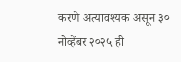करणे अत्यावश्यक असून ३० नोव्हेंबर २०२५ ही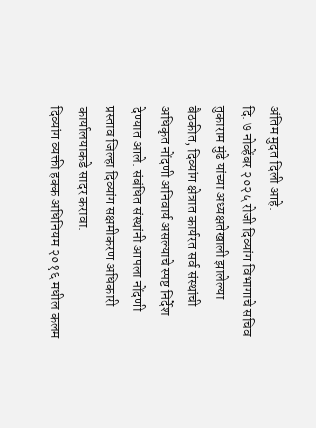अंतिम मुदत दिली आहे.
दि. ७ नोव्हेंबर २०२५ रोजी दिव्यांग विभागाचे सचिव तुकाराम मुंढे यांच्या अध्यक्षतेखाली झालेल्या बैठकीत, दिव्यांग क्षेत्रात कार्यरत सर्व संस्थांची अधिकृत नोंदणी अनिवार्य असल्याचे स्पष्ट निर्देश देण्यात आले. संबंधित संस्थांनी आपला नोंदणी प्रस्ताव जिल्हा दिव्यांग सक्षमीकरण अधिकारी कार्यालयाकडे सादर करावा.
दिव्यांग व्यक्ती हक्क अधिनियम २०१६ मधील कलम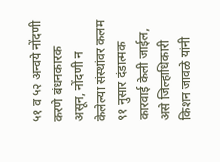५१ व ५२ अन्वये नोंदणी करणे बंधनकारक असून, नोंदणी न केलेल्या संस्थांवर कलम ९१ नुसार दंडात्मक कारवाई केली जाईल, असे जिल्हाधिकारी किशन जावळे यांनी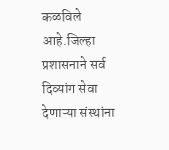कळविले आहे.जिल्हा प्रशासनाने सर्व दिव्यांग सेवा देणाऱ्या संस्थांना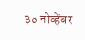३० नोव्हेंबर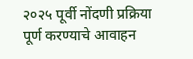२०२५ पूर्वी नोंदणी प्रक्रिया पूर्ण करण्याचे आवाहन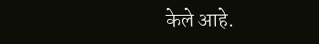केले आहे.